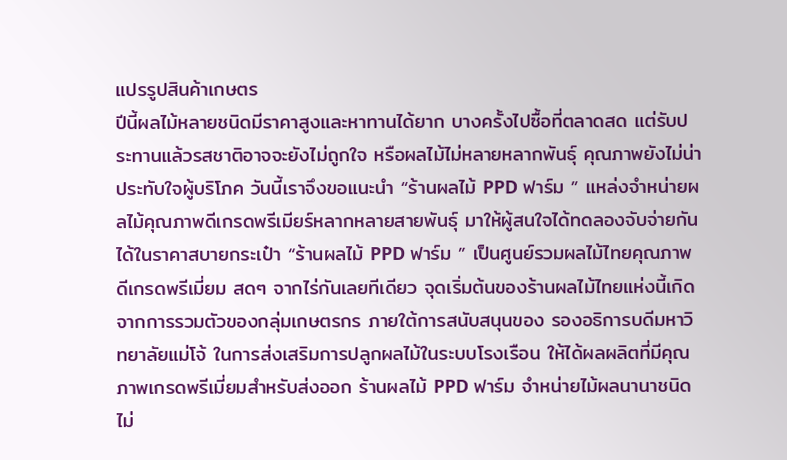แปรรูปสินค้าเกษตร
ปีนี้ผลไม้หลายชนิดมีราคาสูงและหาทานได้ยาก บางครั้งไปซื้อที่ตลาดสด แต่รับประทานแล้วรสชาติอาจจะยังไม่ถูกใจ หรือผลไม้ไม่หลายหลากพันธุ์ คุณภาพยังไม่น่าประทับใจผู้บริโภค วันนี้เราจึงขอแนะนำ “ร้านผลไม้ PPD ฟาร์ม ” แหล่งจำหน่ายผลไม้คุณภาพดีเกรดพรีเมียร์หลากหลายสายพันธุ์ มาให้ผู้สนใจได้ทดลองจับจ่ายกันได้ในราคาสบายกระเป๋า “ร้านผลไม้ PPD ฟาร์ม ” เป็นศูนย์รวมผลไม้ไทยคุณภาพดีเกรดพรีเมี่ยม สดๆ จากไร่กันเลยทีเดียว จุดเริ่มต้นของร้านผลไม้ไทยแห่งนี้เกิดจากการรวมตัวของกลุ่มเกษตรกร ภายใต้การสนับสนุนของ รองอธิการบดีมหาวิทยาลัยแม่โจ้ ในการส่งเสริมการปลูกผลไม้ในระบบโรงเรือน ให้ได้ผลผลิตที่มีคุณภาพเกรดพรีเมี่ยมสำหรับส่งออก ร้านผลไม้ PPD ฟาร์ม จำหน่ายไม้ผลนานาชนิด ไม่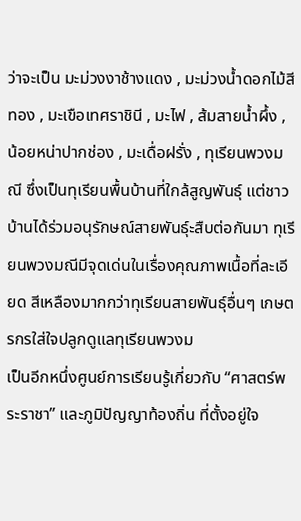ว่าจะเป็น มะม่วงงาช้างแดง , มะม่วงน้ำดอกไม้สีทอง , มะเขือเทศราชินี , มะไฟ , ส้มสายน้ำผึ้ง , น้อยหน่าปากช่อง , มะเดื่อฝรั่ง , ทุเรียนพวงมณี ซึ่งเป็นทุเรียนพื้นบ้านที่ใกล้สูญพันธุ์ แต่ชาวบ้านได้ร่วมอนุรักษณ์สายพันธุ์ะสืบต่อกันมา ทุเรียนพวงมณีมีจุดเด่นในเรื่องคุณภาพเนื้อที่ละเอียด สีเหลืองมากกว่าทุเรียนสายพันธุ์อื่นๆ เกษตรกรใส่ใจปลูกดูแลทุเรียนพวงม
เป็นอีกหนึ่งศูนย์การเรียนรู้เกี่ยวกับ “ศาสตร์พระราชา” และภูมิปัญญาท้องถิ่น ที่ตั้งอยู่ใจ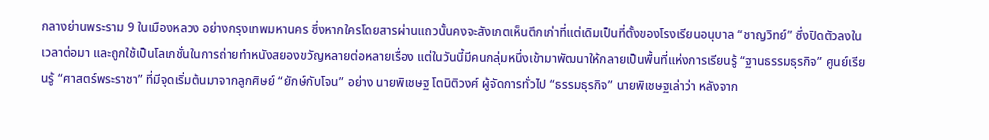กลางย่านพระราม 9 ในเมืองหลวง อย่างกรุงเทพมหานคร ซึ่งหากใครโดยสารผ่านแถวนั้นคงจะสังเกตเห็นตึกเก่าที่แต่เดิมเป็นที่ตั้งของโรงเรียนอนุบาล “ชาญวิทย์” ซึ่งปิดตัวลงในเวลาต่อมา และถูกใช้เป็นโลเกชั่นในการถ่ายทำหนังสยองขวัญหลายต่อหลายเรื่อง แต่ในวันนี้มีคนกลุ่มหนึ่งเข้ามาพัฒนาให้กลายเป็นพื้นที่แห่งการเรียนรู้ “ฐานธรรมธุรกิจ” ศูนย์เรียนรู้ “ศาสตร์พระราชา” ที่มีจุดเริ่มต้นมาจากลูกศิษย์ “ยักษ์กับโจน” อย่าง นายพิเชษฐ โตนิติวงศ์ ผู้จัดการทั่วไป “ธรรมธุรกิจ” นายพิเชษฐเล่าว่า หลังจาก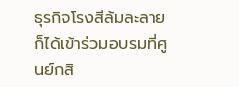ธุรกิจโรงสีล้มละลาย ก็ได้เข้าร่วมอบรมที่ศูนย์กสิ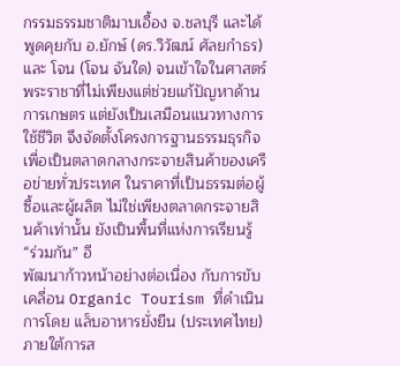กรรมธรรมชาติมาบเอื้อง จ.ชลบุรี และได้พูดคุยกับ อ.ยักษ์ (ดร.วิวัฒน์ ศัลยกำธร) และ โจน (โจน จันใด) จนเข้าใจในศาสตร์พระราชาที่ไม่เพียงแต่ช่วยแก้ปัญหาด้านการเกษตร แต่ยังเป็นเสมือนแนวทางการใช้ชีวิต จึงจัดตั้งโครงการฐานธรรมธุรกิจ เพื่อเป็นตลาดกลางกระจายสินค้าของเครือข่ายทั่วประเทศ ในราคาที่เป็นธรรมต่อผู้ซื้อและผู้ผลิต ไม่ใช่เพียงตลาดกระจายสินค้าเท่านั้น ยังเป็นพื้นที่แห่งการเรียนรู้ “ร่วมกัน” อี
พัฒนาก้าวหน้าอย่างต่อเนื่อง กับการขับเคลื่อน Organic Tourism ที่ดำเนินการโดย แล็บอาหารยั่งยืน (ประเทศไทย) ภายใต้การส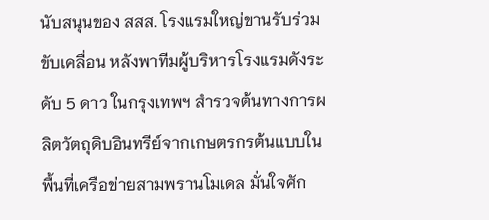นับสนุนของ สสส. โรงแรมใหญ่ขานรับร่วมขับเคลื่อน หลังพาทีมผู้บริหารโรงแรมดังระดับ 5 ดาว ในกรุงเทพฯ สำรวจต้นทางการผลิตวัตถุดิบอินทรีย์จากเกษตรกรต้นแบบในพื้นที่เครือข่ายสามพรานโมเดล มั่นใจศัก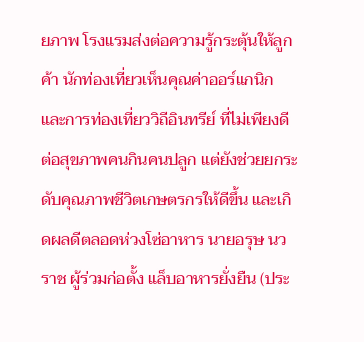ยภาพ โรงแรมส่งต่อความรู้กระตุ้นให้ลูกค้า นักท่องเที่ยวเห็นคุณค่าออร์แกนิก และการท่องเที่ยววิถีอินทรีย์ ที่ไม่เพียงดีต่อสุขภาพคนกินคนปลูก แต่ยังช่วยยกระดับคุณภาพชีวิตเกษตรกรให้ดีขึ้น และเกิดผลดีตลอดห่วงโซ่อาหาร นายอรุษ นวราช ผู้ร่วมก่อตั้ง แล็บอาหารยั่งยืน (ประ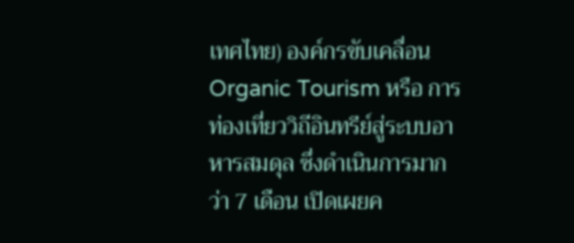เทศไทย) องค์กรขับเคลื่อน Organic Tourism หรือ การท่องเที่ยววิถีอินทรีย์สู่ระบบอาหารสมดุล ซึ่งดำเนินการมากว่า 7 เดือน เปิดเผยค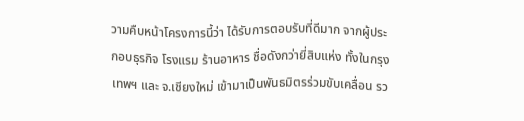วามคืบหน้าโครงการนี้ว่า ได้รับการตอบรับที่ดีมาก จากผู้ประกอบธุรกิจ โรงแรม ร้านอาหาร ชื่อดังกว่ายี่สิบแห่ง ทั้งในกรุงเทพฯ และ จ.เชียงใหม่ เข้ามาเป็นพันธมิตรร่วมขับเคลื่อน รว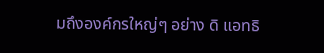มถึงองค์กรใหญ่ๆ อย่าง ดิ แอทธิ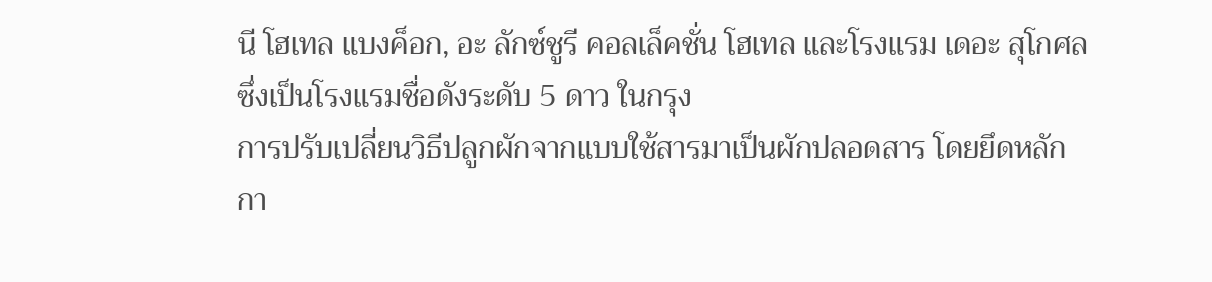นี โฮเทล แบงค็อก, อะ ลักซ์ชูรี คอลเล็คชั่น โฮเทล และโรงแรม เดอะ สุโกศล ซึ่งเป็นโรงแรมชื่อดังระดับ 5 ดาว ในกรุง
การปรับเปลี่ยนวิธีปลูกผักจากแบบใช้สารมาเป็นผักปลอดสาร โดยยึดหลักกา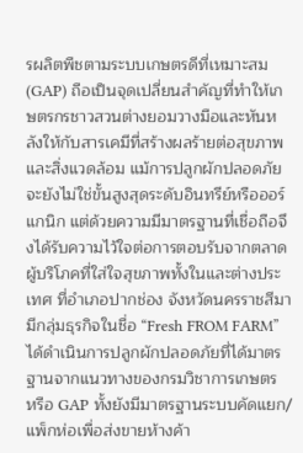รผลิตพืชตามระบบเกษตรดีที่เหมาะสม (GAP) ถือเป็นจุดเปลี่ยนสำคัญที่ทำให้เกษตรกรชาวสวนต่างยอมวางมือและหันหลังให้กับสารเคมีที่สร้างผลร้ายต่อสุขภาพและสิ่งแวดล้อม แม้การปลูกผักปลอดภัยจะยังไม่ใช่ขั้นสูงสุดระดับอินทรีย์หรือออร์แกนิก แต่ด้วยความมีมาตรฐานที่เชื่อถือจึงได้รับความไว้ใจต่อการตอบรับจากตลาดผู้บริโภคที่ใส่ใจสุขภาพทั้งในและต่างประเทศ ที่อำเภอปากช่อง จังหวัดนครราชสีมา มีกลุ่มธุรกิจในชื่อ “Fresh FROM FARM” ได้ดำเนินการปลูกผักปลอดภัยที่ได้มาตรฐานจากแนวทางของกรมวิชาการเกษตร หรือ GAP ทั้งยังมีมาตรฐานระบบคัดแยก/แพ็กห่อเพื่อส่งขายห้างค้า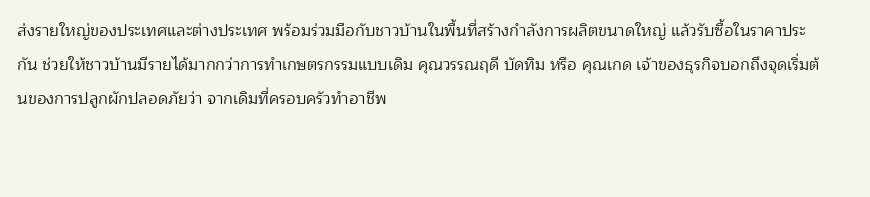ส่งรายใหญ่ของประเทศและต่างประเทศ พร้อมร่วมมือกับชาวบ้านในพื้นที่สร้างกำลังการผลิตขนาดใหญ่ แล้วรับซื้อในราคาประกัน ช่วยให้ชาวบ้านมีรายได้มากกว่าการทำเกษตรกรรมแบบเดิม คุณวรรณฤดี บัดทิม หรือ คุณเกด เจ้าของธุรกิจบอกถึงจุดเริ่มต้นของการปลูกผักปลอดภัยว่า จากเดิมที่ครอบครัวทำอาชีพ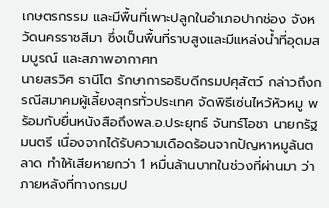เกษตรกรรม และมีพื้นที่เพาะปลูกในอำเภอปากช่อง จังหวัดนครราชสีมา ซึ่งเป็นพื้นที่ราบสูงและมีแหล่งน้ำที่อุดมสมบูรณ์ และสภาพอากาศท
นายสรวิศ ธานีโต รักษาการอธิบดีกรมปศุสัตว์ กล่าวถึงกรณีสมาคมผู้เลี้ยงสุกรทั่วประเทศ จัดพิธีเซ่นไหว้หัวหมู พร้อมกับยื่นหนังสือถึงพล.อ.ประยุทธ์ จันทร์โอชา นายกรัฐมนตรี เนื่องจากได้รับความเดือดร้อนจากปัญหาหมูล้นตลาด ทำให้เสียหายกว่า 1 หมื่นล้านบาทในช่วงที่ผ่านมา ว่า ภายหลังที่ทางกรมป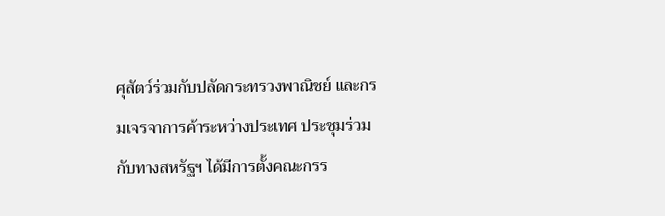ศุสัตว์ร่วมกับปลัดกระทรวงพาณิชย์ และกรมเจรจาการค้าระหว่างประเทศ ประชุมร่วมกับทางสหรัฐฯ ได้มีการตั้งคณะกรร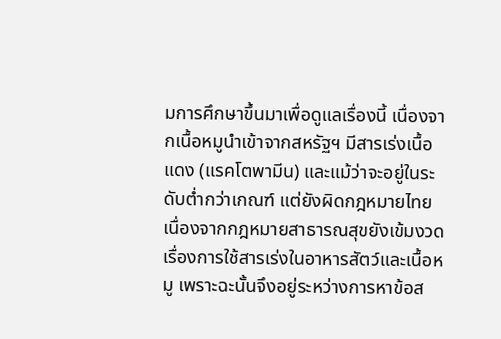มการศึกษาขึ้นมาเพื่อดูแลเรื่องนี้ เนื่องจากเนื้อหมูนำเข้าจากสหรัฐฯ มีสารเร่งเนื้อแดง (แรคโตพามีน) และแม้ว่าจะอยู่ในระดับต่ำกว่าเกณฑ์ แต่ยังผิดกฎหมายไทย เนื่องจากกฎหมายสาธารณสุขยังเข้มงวดเรื่องการใช้สารเร่งในอาหารสัตว์และเนื้อหมู เพราะฉะนั้นจึงอยู่ระหว่างการหาข้อส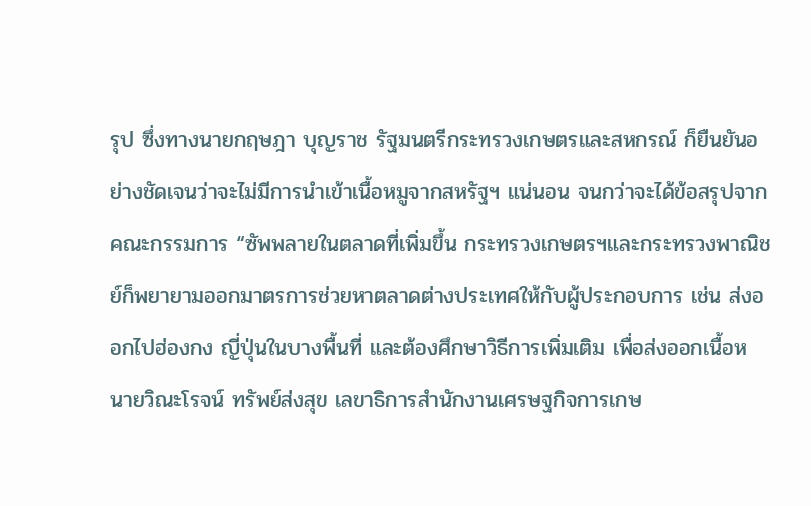รุป ซึ่งทางนายกฤษฎา บุญราช รัฐมนตรีกระทรวงเกษตรและสหกรณ์ ก็ยืนยันอย่างชัดเจนว่าจะไม่มีการนำเข้าเนื้อหมูจากสหรัฐฯ แน่นอน จนกว่าจะได้ข้อสรุปจากคณะกรรมการ “ซัพพลายในตลาดที่เพิ่มขึ้น กระทรวงเกษตรฯและกระทรวงพาณิชย์ก็พยายามออกมาตรการช่วยหาตลาดต่างประเทศให้กับผู้ประกอบการ เช่น ส่งออกไปฮ่องกง ญี่ปุ่นในบางพื้นที่ และต้องศึกษาวิธีการเพิ่มเติม เพื่อส่งออกเนื้อห
นายวิณะโรจน์ ทรัพย์ส่งสุข เลขาธิการสำนักงานเศรษฐกิจการเกษ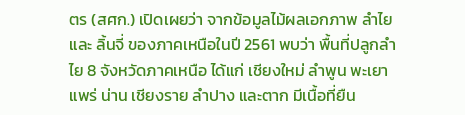ตร (สศก.) เปิดเผยว่า จากข้อมูลไม้ผลเอกภาพ ลำไย และ ลิ้นจี่ ของภาคเหนือในปี 2561 พบว่า พื้นที่ปลูกลำไย 8 จังหวัดภาคเหนือ ได้แก่ เชียงใหม่ ลำพูน พะเยา แพร่ น่าน เชียงราย ลำปาง และตาก มีเนื้อที่ยืน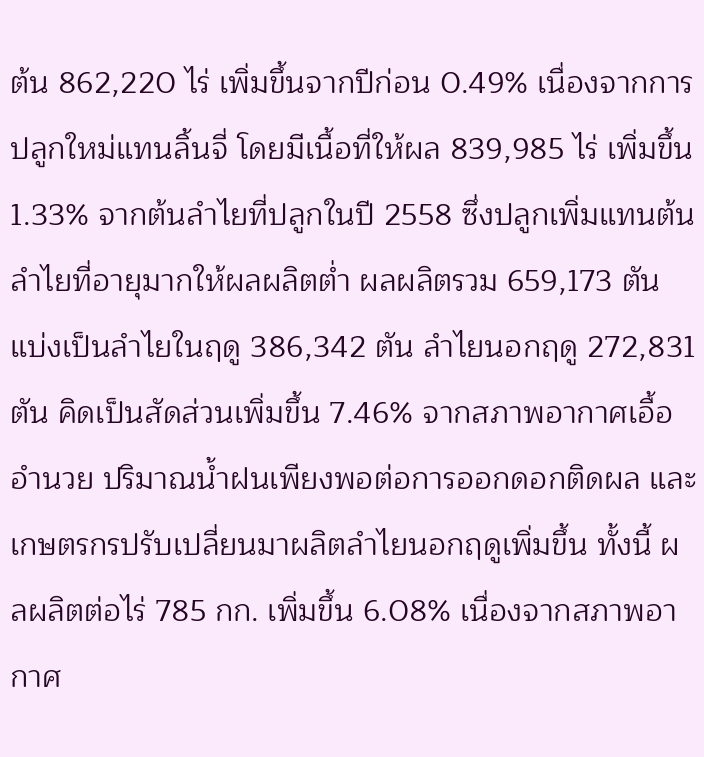ต้น 862,220 ไร่ เพิ่มขึ้นจากปีก่อน 0.49% เนื่องจากการปลูกใหม่แทนลิ้นจี่ โดยมีเนื้อที่ให้ผล 839,985 ไร่ เพิ่มขึ้น 1.33% จากต้นลำไยที่ปลูกในปี 2558 ซึ่งปลูกเพิ่มแทนต้นลำไยที่อายุมากให้ผลผลิตต่ำ ผลผลิตรวม 659,173 ตัน แบ่งเป็นลำไยในฤดู 386,342 ตัน ลำไยนอกฤดู 272,831 ตัน คิดเป็นสัดส่วนเพิ่มขึ้น 7.46% จากสภาพอากาศเอื้ออำนวย ปริมาณน้ำฝนเพียงพอต่อการออกดอกติดผล และเกษตรกรปรับเปลี่ยนมาผลิตลำไยนอกฤดูเพิ่มขึ้น ทั้งนี้ ผลผลิตต่อไร่ 785 กก. เพิ่มขึ้น 6.08% เนื่องจากสภาพอากาศ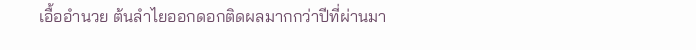เอื้ออำนวย ต้นลำไยออกดอกติดผลมากกว่าปีที่ผ่านมา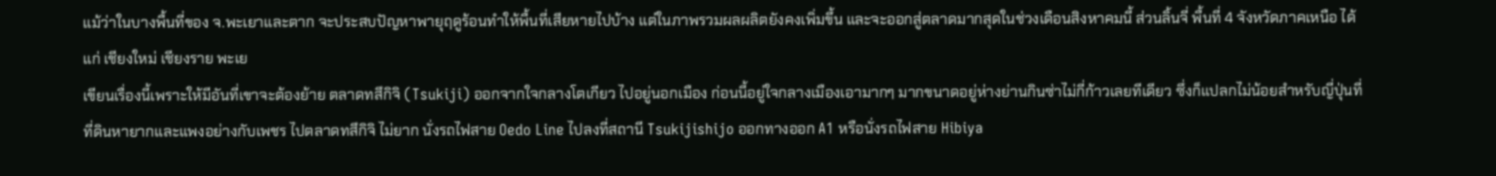แม้ว่าในบางพื้นที่ของ จ.พะเยาและตาก จะประสบปัญหาพายุฤดูร้อนทำให้พื้นที่เสียหายไปบ้าง แต่ในภาพรวมผลผลิตยังคงเพิ่มขึ้น และจะออกสู่ตลาดมากสุดในช่วงเดือนสิงหาคมนี้ ส่วนลิ้นจี่ พื้นที่ 4 จังหวัดภาคเหนือ ได้แก่ เชียงใหม่ เชียงราย พะเย
เขียนเรื่องนี้เพราะให้มีอันที่เขาจะต้องย้าย ตลาดทสึกิจิ (Tsukiji) ออกจากใจกลางโตเกียว ไปอยู่นอกเมือง ก่อนนี้อยู่ใจกลางเมืองเอามากๆ มากขนาดอยู่ห่างย่านกินซ่าไม่กี่ก้าวเลยทีเดียว ซึ่งก็แปลกไม่น้อยสำหรับญี่ปุ่นที่ที่ดินหายากและแพงอย่างกับเพชร ไปตลาดทสึกิจิ ไม่ยาก นั่งรถไฟสาย Oedo Line ไปลงที่สถานี Tsukijishijo ออกทางออก A1 หรือนั่งรถไฟสาย Hibiya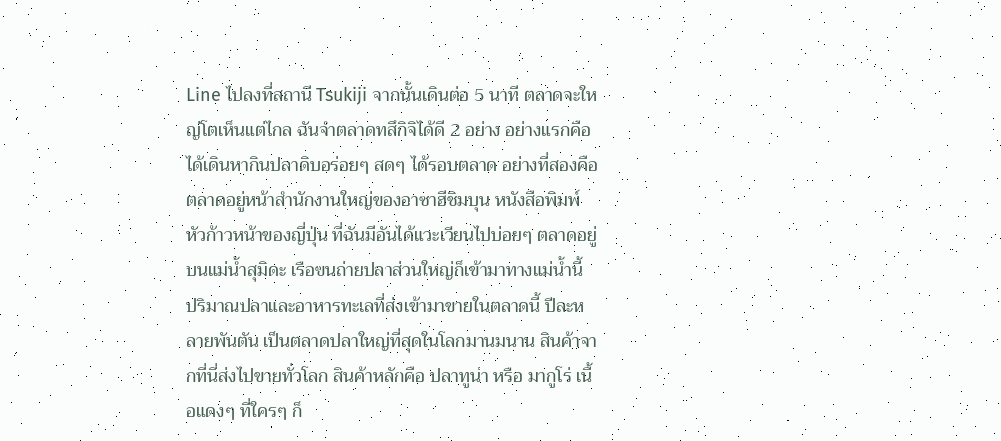Line ไปลงที่สถานี Tsukiji จากนั้นเดินต่อ 5 นาที ตลาดจะใหญ่โตเห็นแต่ไกล ฉันจำตลาดทสึกิจิได้ดี 2 อย่าง อย่างแรกคือ ได้เดินหากินปลาดิบอร่อยๆ สดๆ ได้รอบตลาด อย่างที่สองคือ ตลาดอยู่หน้าสำนักงานใหญ่ของอาซาฮีชิมบุน หนังสือพิมพ์หัวก้าวหน้าของญี่ปุ่น ที่ฉันมีอันได้แวะเวียนไปบ่อยๆ ตลาดอยู่บนแม่น้ำสุมิดะ เรือขนถ่ายปลาส่วนใหญ่ก็เข้ามาทางแม่น้ำนี้ ปริมาณปลาและอาหารทะเลที่ส่งเข้ามาขายในตลาดนี้ ปีละหลายพันตัน เป็นตลาดปลาใหญ่ที่สุดในโลกมานมนาน สินค้าจากที่นี่ส่งไปขายทั่วโลก สินค้าหลักคือ ปลาทูน่า หรือ มากูโร่ เนื้อแดงๆ ที่ใครๆ ก็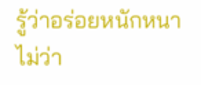รู้ว่าอร่อยหนักหนา ไม่ว่า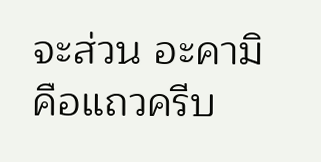จะส่วน อะคามิ คือแถวครีบ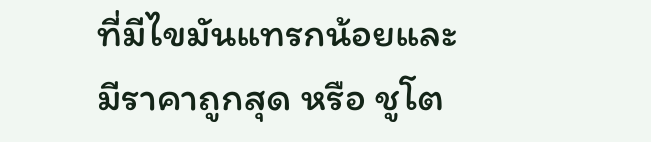ที่มีไขมันแทรกน้อยและมีราคาถูกสุด หรือ ชูโต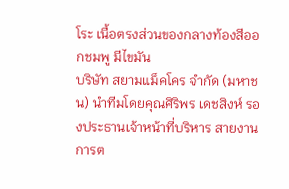โระ เนื้อตรงส่วนของกลางท้องสีออกชมพู มีไขมัน
บริษัท สยามแม็คโคร จำกัด (มหาชน) นำทีมโดยคุณศิริพร เดชสิงห์ รองประธานเจ้าหน้าที่บริหาร สายงานการต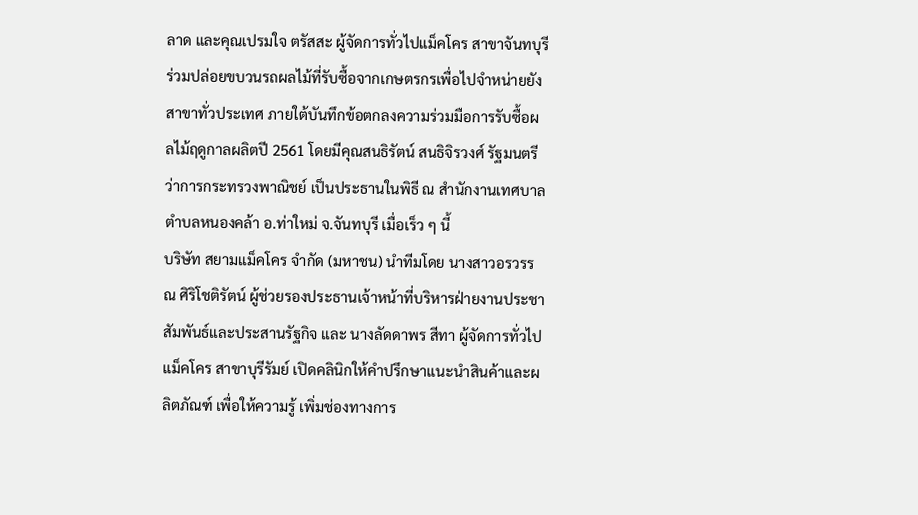ลาด และคุณเปรมใจ ตรัสสะ ผู้จัดการทั่วไปแม็คโคร สาขาจันทบุรี ร่วมปล่อยขบวนรถผลไม้ที่รับซื้อจากเกษตรกรเพื่อไปจำหน่ายยังสาขาทั่วประเทศ ภายใต้บันทึกข้อตกลงความร่วมมือการรับซื้อผลไม้ฤดูกาลผลิตปี 2561 โดยมีคุณสนธิรัตน์ สนธิจิรวงศ์ รัฐมนตรีว่าการกระทรวงพาณิชย์ เป็นประธานในพิธี ณ สำนักงานเทศบาลตำบลหนองคล้า อ.ท่าใหม่ จ.จันทบุรี เมื่อเร็ว ๆ นี้
บริษัท สยามแม็คโคร จำกัด (มหาชน) นำทีมโดย นางสาวอรวรรณ ศิริโชติรัตน์ ผู้ช่วยรองประธานเจ้าหน้าที่บริหารฝ่ายงานประชาสัมพันธ์และประสานรัฐกิจ และ นางลัดดาพร สีทา ผู้จัดการทั่วไปแม็คโคร สาขาบุรีรัมย์ เปิดคลินิกให้คำปรึกษาแนะนำสินค้าและผลิตภัณฑ์ เพื่อให้ความรู้ เพิ่มช่องทางการ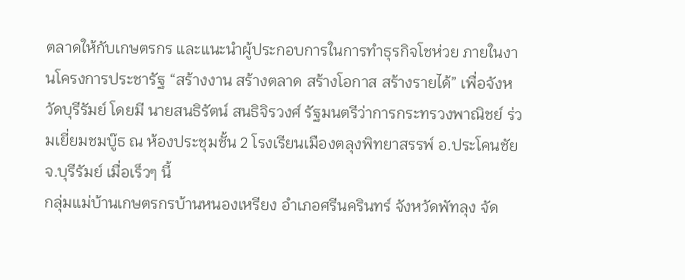ตลาดให้กับเกษตรกร และแนะนำผู้ประกอบการในการทำธุรกิจโชห่วย ภายในงานโครงการประชารัฐ “สร้างงาน สร้างตลาด สร้างโอกาส สร้างรายได้” เพื่อจังหวัดบุรีรัมย์ โดยมี นายสนธิรัตน์ สนธิจิรวงศ์ รัฐมนตรีว่าการกระทรวงพาณิชย์ ร่วมเยี่ยมชมบู๊ธ ณ ห้องประชุมชั้น 2 โรงเรียนเมืองตลุงพิทยาสรรพ์ อ.ประโคนชัย จ.บุรีรัมย์ เมื่อเร็วๆ นี้
กลุ่มแม่บ้านเกษตรกรบ้านหนองเหรียง อำเภอศรีนครินทร์ จังหวัดพัทลุง จัด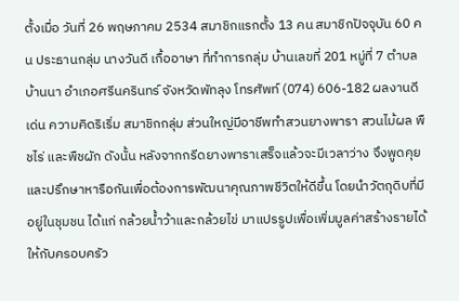ตั้งเมื่อ วันที่ 26 พฤษภาคม 2534 สมาชิกแรกตั้ง 13 คน สมาชิกปัจจุบัน 60 คน ประธานกลุ่ม นางวันดี เกื้ออาษา ที่ทำการกลุ่ม บ้านเลขที่ 201 หมู่ที่ 7 ตำบลบ้านนา อำเภอศรีนครินทร์ จังหวัดพัทลุง โทรศัพท์ (074) 606-182 ผลงานดีเด่น ความคิดริเริ่ม สมาชิกกลุ่ม ส่วนใหญ่มีอาชีพทำสวนยางพารา สวนไม้ผล พืชไร่ และพืชผัก ดังนั้น หลังจากกรีดยางพาราเสร็จแล้วจะมีเวลาว่าง จึงพูดคุยและปรึกษาหารือกันเพื่อต้องการพัฒนาคุณภาพชีวิตให้ดีขึ้น โดยนำวัตถุดิบที่มีอยู่ในชุมชน ได้แก่ กล้วยน้ำว้าและกล้วยไข่ มาแปรรูปเพื่อเพิ่มมูลค่าสร้างรายได้ให้กับครอบครัว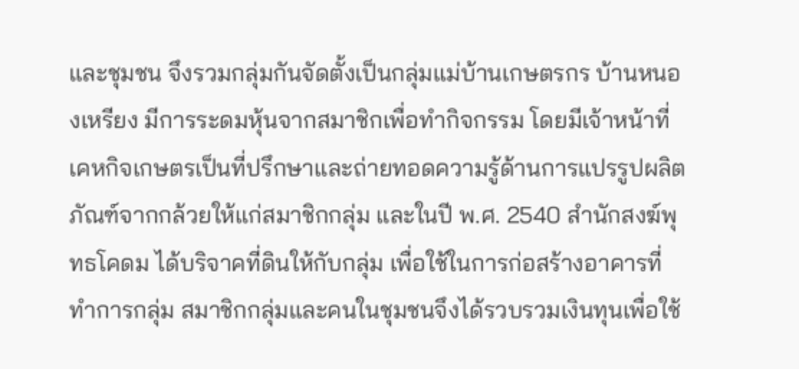และชุมชน จึงรวมกลุ่มกันจัดตั้งเป็นกลุ่มแม่บ้านเกษตรกร บ้านหนองเหรียง มีการระดมหุ้นจากสมาชิกเพื่อทำกิจกรรม โดยมีเจ้าหน้าที่เคหกิจเกษตรเป็นที่ปรึกษาและถ่ายทอดความรู้ด้านการแปรรูปผลิตภัณฑ์จากกล้วยให้แก่สมาชิกกลุ่ม และในปี พ.ศ. 2540 สำนักสงฆ์พุทธโคดม ได้บริจาคที่ดินให้กับกลุ่ม เพื่อใช้ในการก่อสร้างอาคารที่ทำการกลุ่ม สมาชิกกลุ่มและคนในชุมชนจึงได้รวบรวมเงินทุนเพื่อใช้